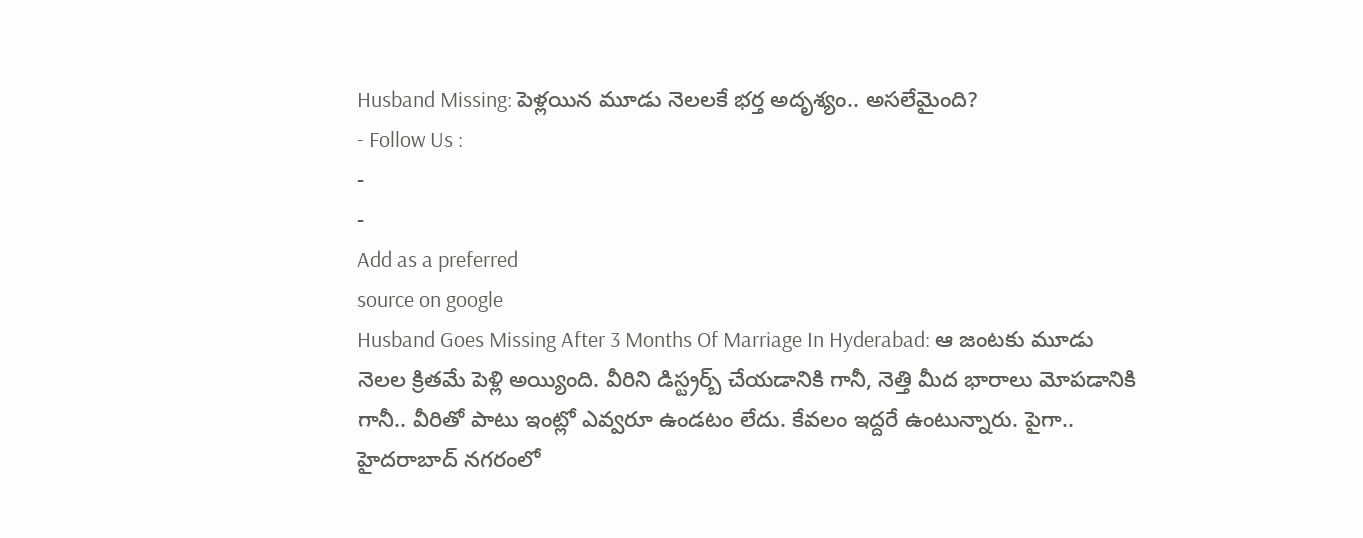Husband Missing: పెళ్లయిన మూడు నెలలకే భర్త అదృశ్యం.. అసలేమైంది?
- Follow Us :
-
-
Add as a preferred
source on google
Husband Goes Missing After 3 Months Of Marriage In Hyderabad: ఆ జంటకు మూడు నెలల క్రితమే పెళ్లి అయ్యింది. వీరిని డిస్ట్రర్బ్ చేయడానికి గానీ, నెత్తి మీద భారాలు మోపడానికి గానీ.. వీరితో పాటు ఇంట్లో ఎవ్వరూ ఉండటం లేదు. కేవలం ఇద్దరే ఉంటున్నారు. పైగా.. హైదరాబాద్ నగరంలో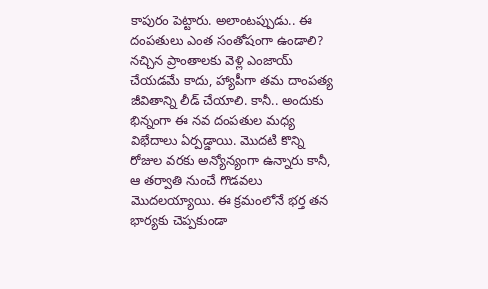కాపురం పెట్టారు. అలాంటప్పుడు.. ఈ దంపతులు ఎంత సంతోషంగా ఉండాలి? నచ్చిన ప్రాంతాలకు వెళ్లి ఎంజాయ్ చేయడమే కాదు, హ్యాపీగా తమ దాంపత్య జీవితాన్ని లీడ్ చేయాలి. కానీ.. అందుకు భిన్నంగా ఈ నవ దంపతుల మధ్య విభేదాలు ఏర్పడ్డాయి. మొదటి కొన్ని రోజుల వరకు అన్యోన్యంగా ఉన్నారు కానీ, ఆ తర్వాతి నుంచే గొడవలు మొదలయ్యాయి. ఈ క్రమంలోనే భర్త తన భార్యకు చెప్పకుండా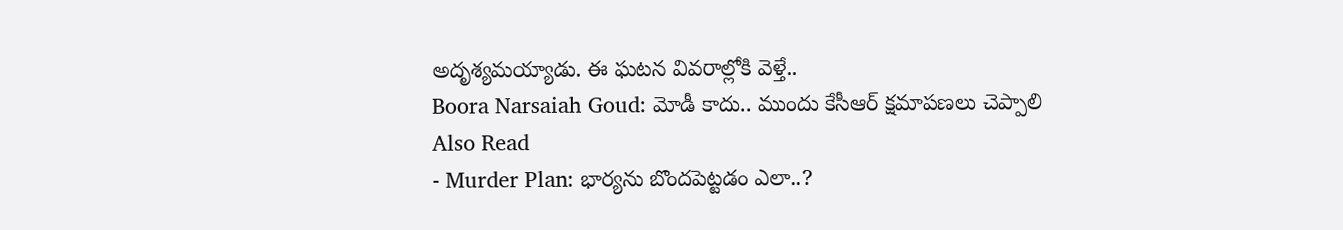అదృశ్యమయ్యాడు. ఈ ఘటన వివరాల్లోకి వెళ్తే..
Boora Narsaiah Goud: మోడీ కాదు.. ముందు కేసీఆర్ క్షమాపణలు చెప్పాలి
Also Read
- Murder Plan: భార్యను బొందపెట్టడం ఎలా..?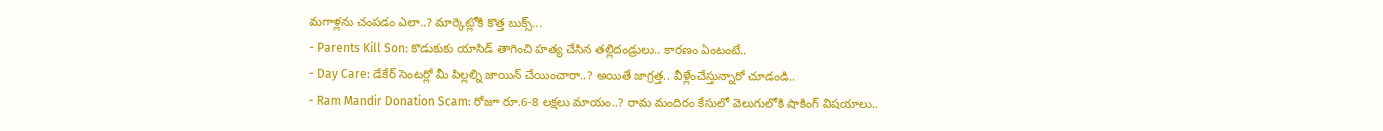మగాళ్లను చంపడం ఎలా..? మార్కెట్లోకి కొత్త బుక్స్...
- Parents Kill Son: కొడుకుకు యాసిడ్ తాగించి హత్య చేసిన తల్లిదండ్రులు.. కారణం ఏంటంటే..
- Day Care: డేకేర్ సెంటర్లో మీ పిల్లల్ని జాయిన్ చేయించారా..? అయితే జాగ్రత్త.. వీళ్లేంచేస్తున్నారో చూడండి..
- Ram Mandir Donation Scam: రోజూ రూ.6-8 లక్షలు మాయం..? రామ మందిరం కేసులో వెలుగులోకి షాకింగ్ విషయాలు..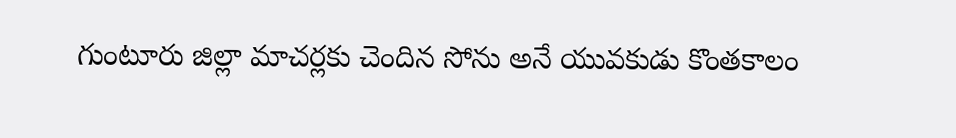గుంటూరు జిల్లా మాచర్లకు చెందిన సోను అనే యువకుడు కొంతకాలం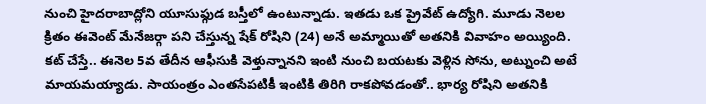నుంచి హైదరాబాద్లోని యూసుఫ్గుడ బస్తీలో ఉంటున్నాడు. ఇతడు ఒక ప్రైవేట్ ఉద్యోగి. మూడు నెలల క్రితం ఈవెంట్ మేనేజర్గా పని చేస్తున్న షేక్ రోషిని (24) అనే అమ్మాయితో అతనికి వివాహం అయ్యింది. కట్ చేస్తే.. ఈనెల 5వ తేదీన ఆఫీసుకి వెళ్తున్నానని ఇంటి నుంచి బయటకు వెళ్లిన సోను, అట్నుంచి అటే మాయమయ్యాడు. సాయంత్రం ఎంతసేపటికీ ఇంటికి తిరిగి రాకపోవడంతో.. భార్య రోషిని అతనికి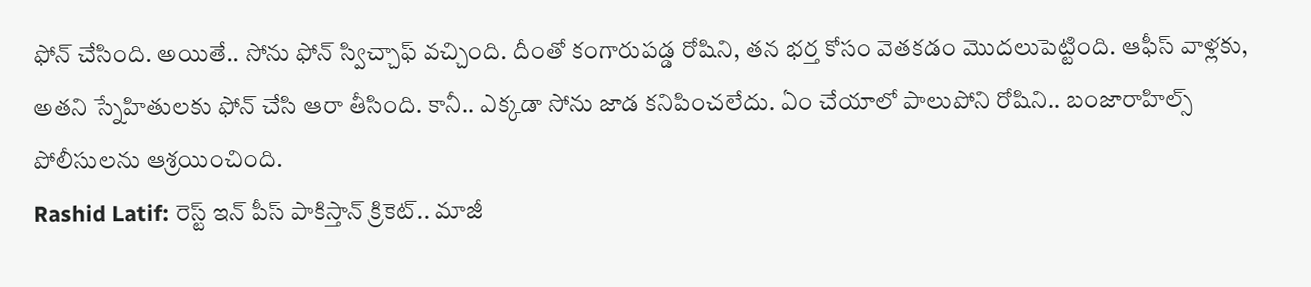ఫోన్ చేసింది. అయితే.. సోను ఫోన్ స్విచ్చాఫ్ వచ్చింది. దీంతో కంగారుపడ్డ రోషిని, తన భర్త కోసం వెతకడం మొదలుపెట్టింది. ఆఫీస్ వాళ్లకు, అతని స్నేహితులకు ఫోన్ చేసి ఆరా తీసింది. కానీ.. ఎక్కడా సోను జాడ కనిపించలేదు. ఏం చేయాలో పాలుపోని రోషిని.. బంజారాహిల్స్ పోలీసులను ఆశ్రయించింది.
Rashid Latif: రెస్ట్ ఇన్ పీస్ పాకిస్తాన్ క్రికెట్.. మాజీ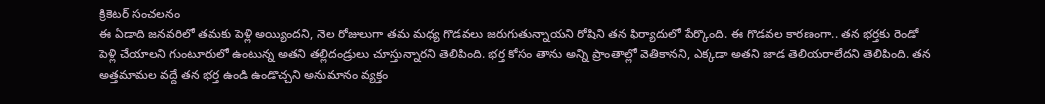క్రికెటర్ సంచలనం
ఈ ఏడాది జనవరిలో తమకు పెళ్లి అయ్యిందని, నెల రోజులుగా తమ మధ్య గొడవలు జరుగుతున్నాయని రోషిని తన ఫిర్యాదులో పేర్కొంది. ఈ గొడవల కారణంగా.. తన భర్తకు రెండో పెళ్లి చేయాలని గుంటూరులో ఉంటున్న అతని తల్లిదండ్రులు చూస్తున్నారని తెలిపింది. భర్త కోసం తాను అన్ని ప్రాంతాల్లో వెతికానని, ఎక్కడా అతని జాడ తెలియరాలేదని తెలిపింది. తన అత్తమామల వద్దే తన భర్త ఉండి ఉండొచ్చని అనుమానం వ్యక్తం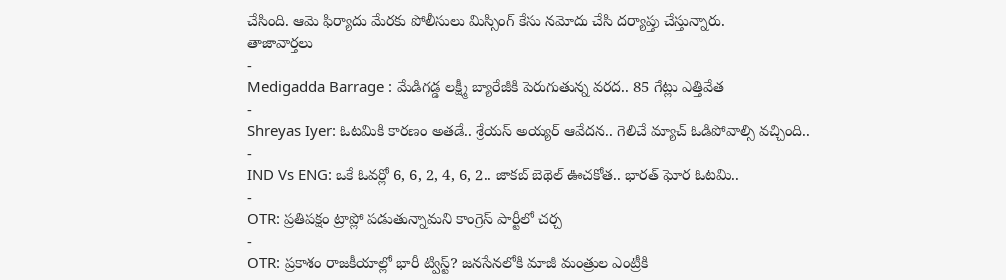చేసింది. ఆమె ఫిర్యాదు మేరకు పోలీసులు మిస్సింగ్ కేసు నమోదు చేసి దర్యాప్తు చేస్తున్నారు.
తాజావార్తలు
-
Medigadda Barrage : మేడిగడ్డ లక్ష్మీ బ్యారేజీకి పెరుగుతున్న వరద.. 85 గేట్లు ఎత్తివేత
-
Shreyas Iyer: ఓటమికి కారణం అతడే.. శ్రేయస్ అయ్యర్ ఆవేదన.. గెలిచే మ్యాచ్ ఓడిపోవాల్సి వచ్చింది..
-
IND Vs ENG: ఒకే ఓవర్లో 6, 6, 2, 4, 6, 2.. జాకబ్ బెథెల్ ఊచకోత.. భారత్ ఘోర ఓటమి..
-
OTR: ప్రతిపక్షం ట్రాప్లో పడుతున్నామని కాంగ్రెస్ పార్టీలో చర్చ
-
OTR: ప్రకాశం రాజకీయాల్లో భారీ ట్విస్ట్? జనసేనలోకి మాజీ మంత్రుల ఎంట్రీకి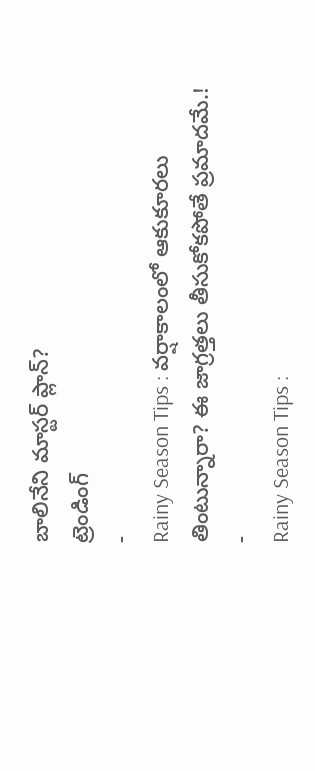బాలినేని మాస్టర్ ప్లాన్?
ట్రెండింగ్
-
Rainy Season Tips : వర్షాకాలంలో ఆకుకూరలు తింటున్నారా? ఈ జాగ్రత్తలు తీసుకోకపోతే ప్రమాదమే.!
-
Rainy Season Tips :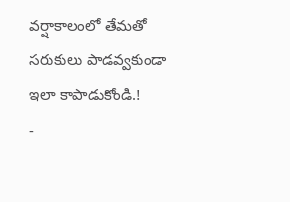వర్షాకాలంలో తేమతో సరుకులు పాడవ్వకుండా ఇలా కాపాడుకోండి.!
-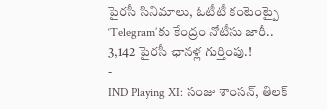పైరసీ సినిమాలు, ఓటీటీ కంటెంట్పై ‘Telegram’కు కేంద్రం నోటీసు జారీ.. 3,142 పైరసీ ఛానళ్ల గుర్తింపు.!
-
IND Playing XI: సంజు శాంసన్, తిలక్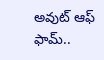అవుట్ ఆఫ్ ఫామ్..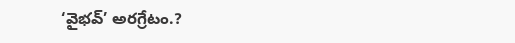‘వైభవ్’ అరగ్రేటం.?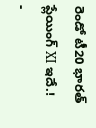రెండో టీ20 భారత్ ప్లేయింగ్ XI ఇదే.!
-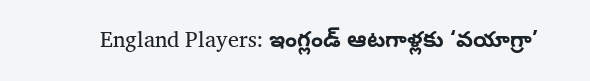England Players: ఇంగ్లండ్ ఆటగాళ్లకు ‘వయాగ్రా’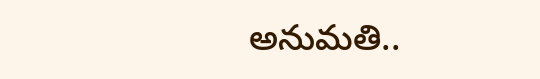అనుమతి..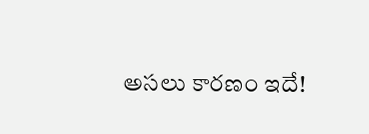అసలు కారణం ఇదే!